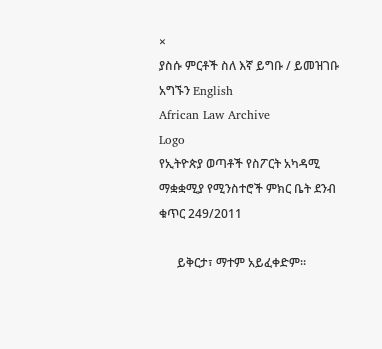×
ያስሱ ምርቶች ስለ እኛ ይግቡ / ይመዝገቡ አግኙን English
African Law Archive
Logo
የኢትዮጵያ ወጣቶች የስፖርት አካዳሚ ማቋቋሚያ የሚንስተሮች ምክር ቤት ደንብ ቁጥር 249/2011

      ይቅርታ፣ ማተም አይፈቀድም።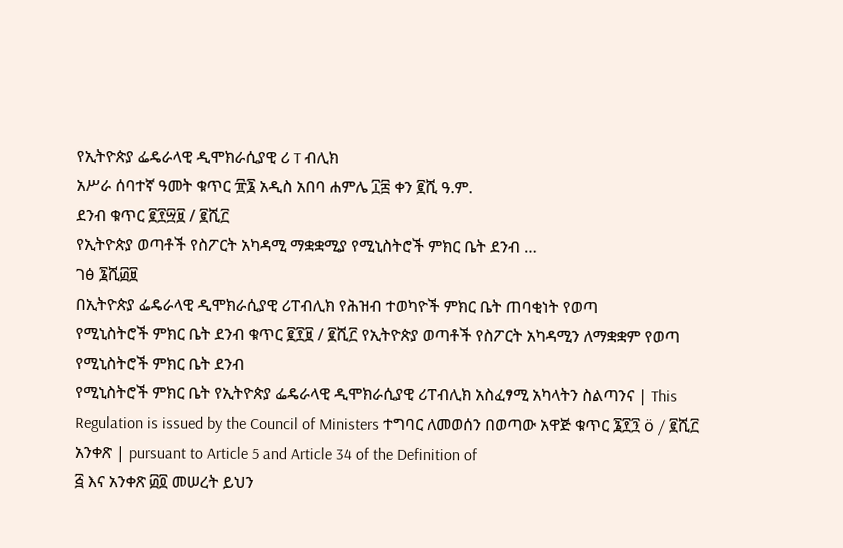የኢትዮጵያ ፌዴራላዊ ዲሞክራሲያዊ ሪ T ብሊክ
አሥራ ሰባተኛ ዓመት ቁጥር ፹፮ አዲስ አበባ ሐምሌ ፲፰ ቀን ፪ሺ ዓ.ም.
ደንብ ቁጥር ፪፻፵፱ / ፪ሺ፫
የኢትዮጵያ ወጣቶች የስፖርት አካዳሚ ማቋቋሚያ የሚኒስትሮች ምክር ቤት ደንብ …
ገፅ ፮ሺ፴፱
በኢትዮጵያ ፌዴራላዊ ዲሞክራሲያዊ ሪፐብሊክ የሕዝብ ተወካዮች ምክር ቤት ጠባቂነት የወጣ
የሚኒስትሮች ምክር ቤት ደንብ ቁጥር ፪፻፱ / ፪ሺ፫ የኢትዮጵያ ወጣቶች የስፖርት አካዳሚን ለማቋቋም የወጣ የሚኒስትሮች ምክር ቤት ደንብ
የሚኒስትሮች ምክር ቤት የኢትዮጵያ ፌዴራላዊ ዲሞክራሲያዊ ሪፐብሊክ አስፈፃሚ አካላትን ስልጣንና | This Regulation is issued by the Council of Ministers ተግባር ለመወሰን በወጣው አዋጅ ቁጥር ፮፻፺ ö / ፪ሺ፫ አንቀጽ | pursuant to Article 5 and Article 34 of the Definition of
፭ እና አንቀጽ ፴፬ መሠረት ይህን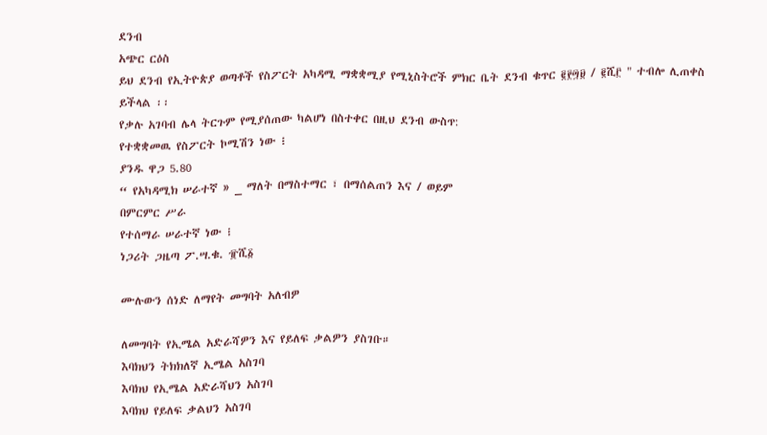ደንብ
አጭር ርዕስ
ይህ ደንብ የኢትዮጵያ ወጣቶች የስፖርት አካዳሚ ማቋቋሚያ የሚኒስትሮች ምክር ቤት ደንብ ቁጥር ፪፻፵፱ / ፪ሺ፫ " ተብሎ ሊጠቀስ ይችላል ፡፡
የቃሉ አገባብ ሌላ ትርጉም የሚያሰጠው ካልሆነ በስተቀር በዚህ ደንብ ውስጥ:
የተቋቋመዉ የስፖርት ኮሚሽን ነው ፧
ያንዱ ዋጋ 5.80
“ የአካዳሚክ ሠራተኛ » _ ማለት በማስተማር ፣ በማሰልጠን እና / ወይም
በምርምር ሥራ
የተሰማራ ሠራተኛ ነው ፧
ነጋሪት ጋዜጣ ፖ.ሣ.ቁ. ፹ሺ፩

ሙሉውን ሰነድ ለማየት መግባት አለብዎ

ለመግባት የኢሜል አድራሻዎን እና የይለፍ ቃልዎን ያስገቡ።
እባክህን ትክክለኛ ኢሜል አስገባ
እባክህ የኢሜል አድራሻህን አስገባ
እባክህ የይለፍ ቃልህን አስገባ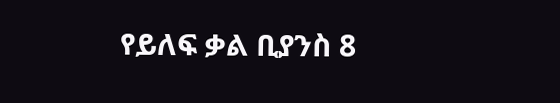የይለፍ ቃል ቢያንስ 8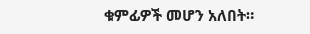ቁምፊዎች መሆን አለበት።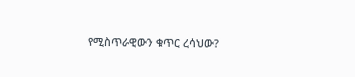የሚስጥራዊውን ቁጥር ረሳህው?